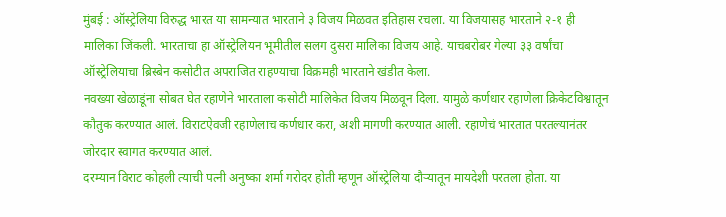मुंबई : ऑस्ट्रेलिया विरुद्ध भारत या सामन्यात भारताने ३ विजय मिळवत इतिहास रचला. या विजयासह भारताने २-१ ही मालिका जिंकली. भारताचा हा ऑस्ट्रेलियन भूमीतील सलग दुसरा मालिका विजय आहे. याचबरोबर गेल्या ३३ वर्षांचा ऑस्ट्रेलियाचा ब्रिस्बेन कसोटीत अपराजित राहण्याचा विक्रमही भारताने खंडीत केला.
नवख्या खेळाडूंना सोबत घेत रहाणेने भारताला कसोटी मालिकेत विजय मिळवून दिला. यामुळे कर्णधार रहाणेला क्रिकेटविश्वातून कौतुक करण्यात आलं. विराटऐवजी रहाणेलाच कर्णधार करा, अशी मागणी करण्यात आली. रहाणेचं भारतात परतल्यानंतर जोरदार स्वागत करण्यात आलं.
दरम्यान विराट कोहली त्याची पत्नी अनुष्का शर्मा गरोदर होती म्हणून ऑस्ट्रेलिया दौऱ्यातून मायदेशी परतला होता. या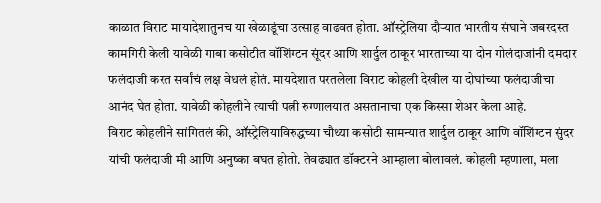काळात विराट मायादेशातुनच या खेळाडूंचा उत्साह वाढवत होता. ऑस्ट्रेलिया दौऱ्यात भारतीय संघाने जबरदस्त कामगिरी केली यावेळी गाबा कसोटीत वॉशिंग्टन सूंदर आणि शार्दुल ठाकूर भारताच्या या दोन गोलंदाजांनी दमदार फलंदाजी करत सर्वांचं लक्ष वेधलं होतं. मायदेशात परतलेला विराट कोहली देखील या दोघांच्या फलंदाजीचा आनंद घेत होता. यावेळी कोहलीने त्याची पत्नी रुग्णालयात असतानाचा एक किस्सा शेअर केला आहे.
विराट कोहलीने सांगितलं की, ऑस्ट्रेलियाविरुद्धच्या चौथ्या कसोटी सामन्यात शार्दुल ठाकूर आणि वॉशिंग्टन सुंदर यांची फलंदाजी मी आणि अनुष्का बघत होतो. तेवढ्यात डॉक्टरने आम्हाला बोलावलं. कोहली म्हणाला, मला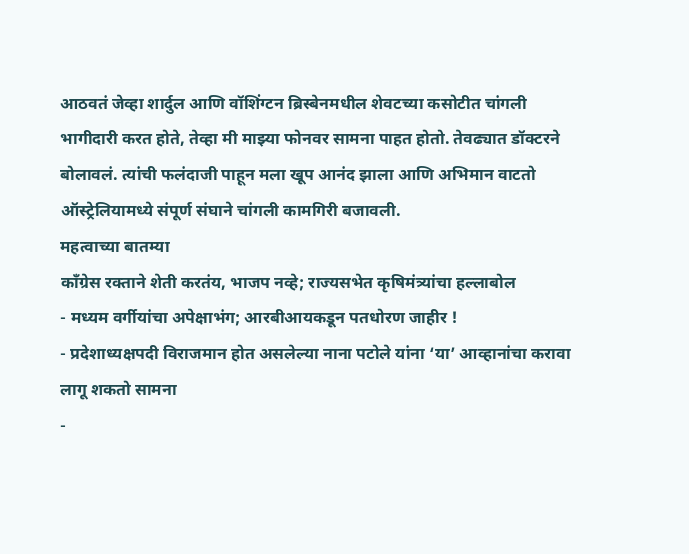आठवतं जेव्हा शार्दुल आणि वॉशिंग्टन ब्रिस्बेनमधील शेवटच्या कसोटीत चांगली भागीदारी करत होते, तेव्हा मी माझ्या फोनवर सामना पाहत होतो. तेवढ्यात डॉक्टरने बोलावलं. त्यांची फलंदाजी पाहून मला खूप आनंद झाला आणि अभिमान वाटतो ऑस्ट्रेलियामध्ये संपूर्ण संघाने चांगली कामगिरी बजावली.
महत्वाच्या बातम्या
काँग्रेस रक्ताने शेती करतंय, भाजप नव्हे; राज्यसभेत कृषिमंत्र्यांचा हल्लाबोल
- मध्यम वर्गीयांचा अपेक्षाभंग; आरबीआयकडून पतधोरण जाहीर !
- प्रदेशाध्यक्षपदी विराजमान होत असलेल्या नाना पटोले यांना ‘या’ आव्हानांचा करावा लागू शकतो सामना
-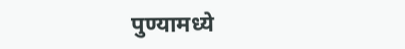पुण्यामध्ये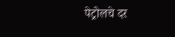पेट्रोलचे दर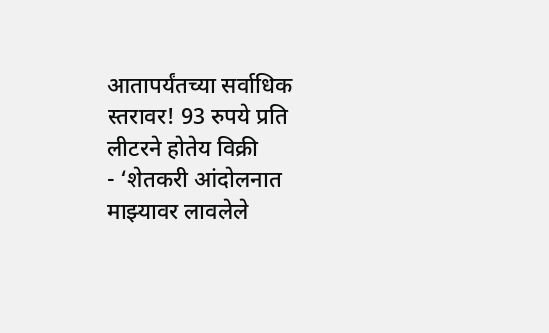आतापर्यंतच्या सर्वाधिक स्तरावर! 93 रुपये प्रति लीटरने होतेय विक्री
- ‘शेतकरी आंदोलनात माझ्यावर लावलेले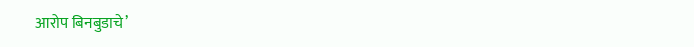आरोप बिनबुडाचे’